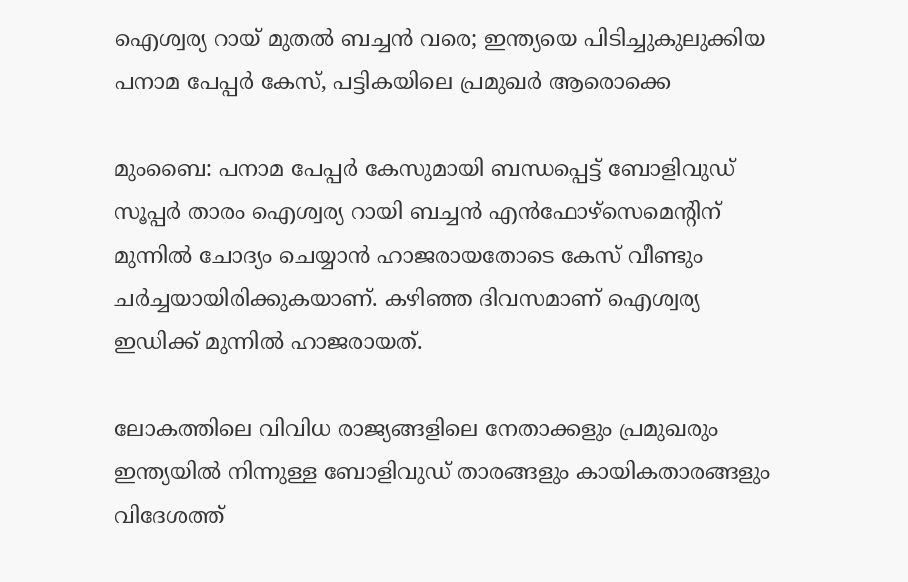ഐശ്വര്യ റായ് മുതല്‍ ബച്ചന്‍ വരെ; ഇന്ത്യയെ പിടിച്ചുകുലുക്കിയ പനാമ പേപ്പര്‍ കേസ്, പട്ടികയിലെ പ്രമുഖര്‍ ആരൊക്കെ

മുംബൈ: പനാമ പേപ്പര്‍ കേസുമായി ബന്ധപ്പെട്ട് ബോളിവുഡ് സൂപ്പര്‍ താരം ഐശ്വര്യ റായി ബച്ചന്‍ എന്‍ഫോഴ്‌സെമെന്റിന് മുന്നില്‍ ചോദ്യം ചെയ്യാന്‍ ഹാജരായതോടെ കേസ് വീണ്ടും ചര്‍ച്ചയായിരിക്കുകയാണ്. കഴിഞ്ഞ ദിവസമാണ് ഐശ്വര്യ ഇഡിക്ക് മുന്നില്‍ ഹാജരായത്.

ലോകത്തിലെ വിവിധ രാജ്യങ്ങളിലെ നേതാക്കളും പ്രമുഖരും ഇന്ത്യയില്‍ നിന്നുള്ള ബോളിവുഡ് താരങ്ങളും കായികതാരങ്ങളും വിദേശത്ത്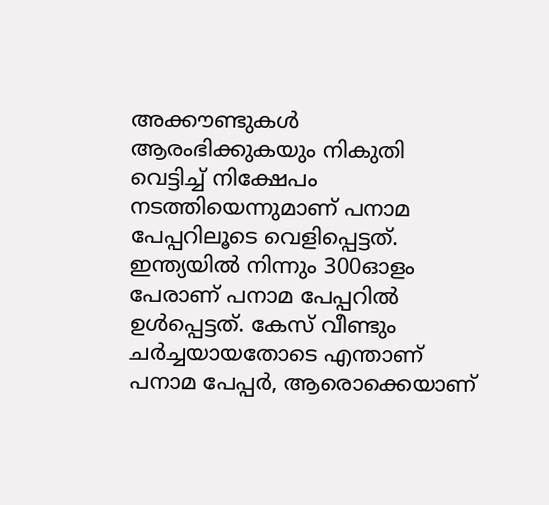അക്കൗണ്ടുകള്‍ ആരംഭിക്കുകയും നികുതി വെട്ടിച്ച് നിക്ഷേപം നടത്തിയെന്നുമാണ് പനാമ പേപ്പറിലൂടെ വെളിപ്പെട്ടത്. ഇന്ത്യയില്‍ നിന്നും 300ഓളം പേരാണ് പനാമ പേപ്പറില്‍ ഉള്‍പ്പെട്ടത്. കേസ് വീണ്ടും ചര്‍ച്ചയായതോടെ എന്താണ് പനാമ പേപ്പര്‍, ആരൊക്കെയാണ്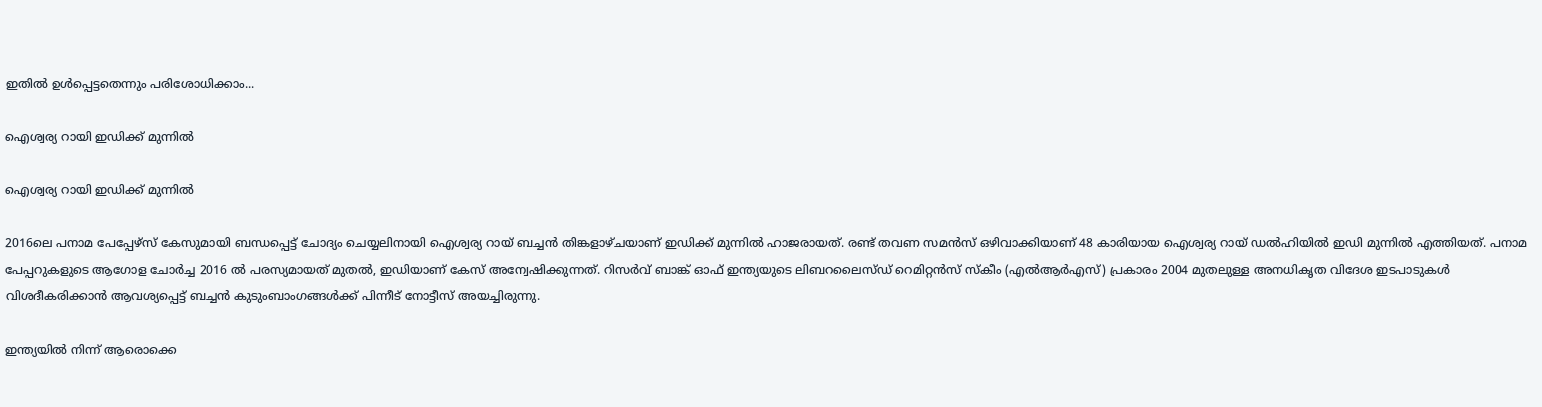ഇതില്‍ ഉള്‍പ്പെട്ടതെന്നും പരിശോധിക്കാം...

ഐശ്വര്യ റായി ഇഡിക്ക് മുന്നില്‍

ഐശ്വര്യ റായി ഇഡിക്ക് മുന്നില്‍

2016ലെ പനാമ പേപ്പേഴ്സ് കേസുമായി ബന്ധപ്പെട്ട് ചോദ്യം ചെയ്യലിനായി ഐശ്വര്യ റായ് ബച്ചന്‍ തിങ്കളാഴ്ചയാണ് ഇഡിക്ക് മുന്നില്‍ ഹാജരായത്. രണ്ട് തവണ സമന്‍സ് ഒഴിവാക്കിയാണ് 48 കാരിയായ ഐശ്വര്യ റായ് ഡല്‍ഹിയില്‍ ഇഡി മുന്നില്‍ എത്തിയത്. പനാമ പേപ്പറുകളുടെ ആഗോള ചോര്‍ച്ച 2016 ല്‍ പരസ്യമായത് മുതല്‍, ഇഡിയാണ് കേസ് അന്വേഷിക്കുന്നത്. റിസര്‍വ് ബാങ്ക് ഓഫ് ഇന്ത്യയുടെ ലിബറലൈസ്ഡ് റെമിറ്റന്‍സ് സ്‌കീം (എല്‍ആര്‍എസ്) പ്രകാരം 2004 മുതലുള്ള അനധികൃത വിദേശ ഇടപാടുകള്‍ വിശദീകരിക്കാന്‍ ആവശ്യപ്പെട്ട് ബച്ചന്‍ കുടുംബാംഗങ്ങള്‍ക്ക് പിന്നീട് നോട്ടീസ് അയച്ചിരുന്നു.

ഇന്ത്യയില്‍ നിന്ന് ആരൊക്കെ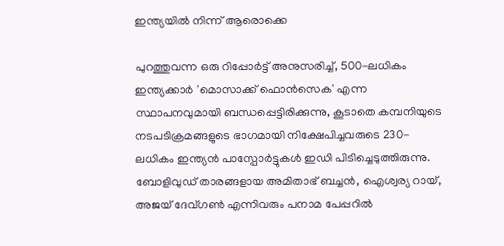ഇന്ത്യയില്‍ നിന്ന് ആരൊക്കെ

പുറത്തുവന്ന ഒരു റിപ്പോര്‍ട്ട് അനുസരിച്ച്, 500-ലധികം ഇന്ത്യക്കാര്‍ 'മൊസാക്ക് ഫൊന്‍സെക' എന്ന സ്ഥാപനവുമായി ബന്ധപ്പെട്ടിരിക്കുന്നു, കൂടാതെ കമ്പനിയുടെ നടപടിക്രമങ്ങളുടെ ഭാഗമായി നിക്ഷേപിച്ചവരുടെ 230-ലധികം ഇന്ത്യന്‍ പാസ്പോര്‍ട്ടുകള്‍ ഇഡി പിടിച്ചെടുത്തിരുന്നു. ബോളിവുഡ് താരങ്ങളായ അമിതാഭ് ബച്ചന്‍, ഐശ്വര്യ റായ്, അജയ് ദേവ്ഗണ്‍ എന്നിവരും പനാമ പേപ്പറില്‍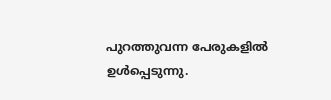പുറത്തുവന്ന പേരുകളില്‍ ഉള്‍പ്പെടുന്നു.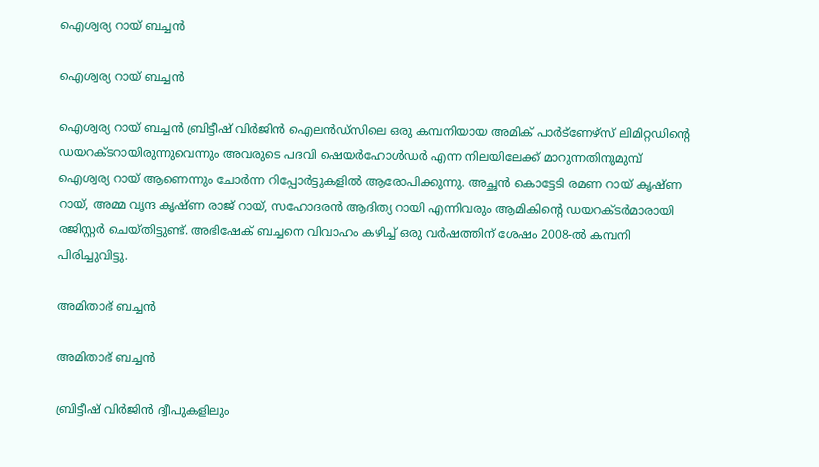ഐശ്വര്യ റായ് ബച്ചന്‍

ഐശ്വര്യ റായ് ബച്ചന്‍

ഐശ്വര്യ റായ് ബച്ചന്‍ ബ്രിട്ടീഷ് വിര്‍ജിന്‍ ഐലന്‍ഡ്സിലെ ഒരു കമ്പനിയായ അമിക് പാര്‍ട്ണേഴ്സ് ലിമിറ്റഡിന്റെ ഡയറക്ടറായിരുന്നുവെന്നും അവരുടെ പദവി ഷെയര്‍ഹോള്‍ഡര്‍ എന്ന നിലയിലേക്ക് മാറുന്നതിനുമുമ്പ് ഐശ്വര്യ റായ് ആണെന്നും ചോര്‍ന്ന റിപ്പോര്‍ട്ടുകളില്‍ ആരോപിക്കുന്നു. അച്ഛന്‍ കൊട്ടേടി രമണ റായ് കൃഷ്ണ റായ്, അമ്മ വൃന്ദ കൃഷ്ണ രാജ് റായ്, സഹോദരന്‍ ആദിത്യ റായി എന്നിവരും ആമികിന്റെ ഡയറക്ടര്‍മാരായി രജിസ്റ്റര്‍ ചെയ്തിട്ടുണ്ട്. അഭിഷേക് ബച്ചനെ വിവാഹം കഴിച്ച് ഒരു വര്‍ഷത്തിന് ശേഷം 2008-ല്‍ കമ്പനി പിരിച്ചുവിട്ടു.

അമിതാഭ് ബച്ചന്‍

അമിതാഭ് ബച്ചന്‍

ബ്രിട്ടീഷ് വിര്‍ജിന്‍ ദ്വീപുകളിലും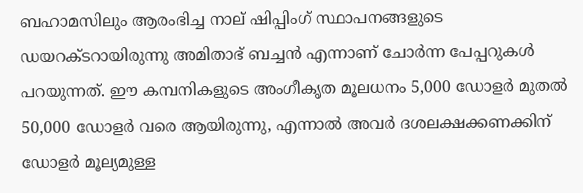ബഹാമസിലും ആരംഭിച്ച നാല് ഷിപ്പിംഗ് സ്ഥാപനങ്ങളുടെ ഡയറക്ടറായിരുന്നു അമിതാഭ് ബച്ചന്‍ എന്നാണ് ചോര്‍ന്ന പേപ്പറുകള്‍ പറയുന്നത്. ഈ കമ്പനികളുടെ അംഗീകൃത മൂലധനം 5,000 ഡോളര്‍ മുതല്‍ 50,000 ഡോളര്‍ വരെ ആയിരുന്നു, എന്നാല്‍ അവര്‍ ദശലക്ഷക്കണക്കിന് ഡോളര്‍ മൂല്യമുള്ള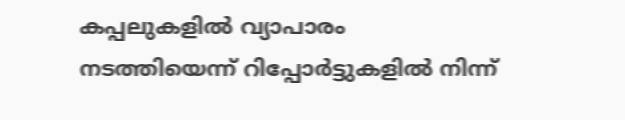കപ്പലുകളില്‍ വ്യാപാരം നടത്തിയെന്ന് റിപ്പോര്‍ട്ടുകളില്‍ നിന്ന്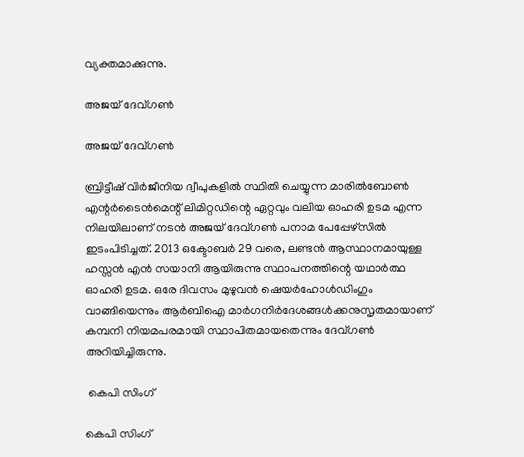വ്യക്തമാക്കുന്നു.

അജയ് ദേവ്ഗണ്‍

അജയ് ദേവ്ഗണ്‍

ബ്രിട്ടീഷ് വിര്‍ജീനിയ ദ്വീപുകളില്‍ സ്ഥിതി ചെയ്യുന്ന മാരില്‍ബോണ്‍ എന്റര്‍ടൈന്‍മെന്റ് ലിമിറ്റഡിന്റെ ഏറ്റവും വലിയ ഓഹരി ഉടമ എന്ന നിലയിലാണ് നടന്‍ അജയ് ദേവ്ഗണ്‍ പനാമ പേപ്പേഴ്‌സില്‍ ഇടംപിടിച്ചത്. 2013 ഒക്ടോബര്‍ 29 വരെ, ലണ്ടന്‍ ആസ്ഥാനമായുള്ള ഹസ്സന്‍ എന്‍ സയാനി ആയിരുന്നു സ്ഥാപനത്തിന്റെ യഥാര്‍ത്ഥ ഓഹരി ഉടമ. ഒരേ ദിവസം മുഴുവന്‍ ഷെയര്‍ഹോള്‍ഡിംഗും വാങ്ങിയെന്നും ആര്‍ബിഐ മാര്‍ഗനിര്‍ദേശങ്ങള്‍ക്കനുസൃതമായാണ് കമ്പനി നിയമപരമായി സ്ഥാപിതമായതെന്നും ദേവ്ഗണ്‍ അറിയിച്ചിരുന്നു.

 കെപി സിംഗ്

കെപി സിംഗ്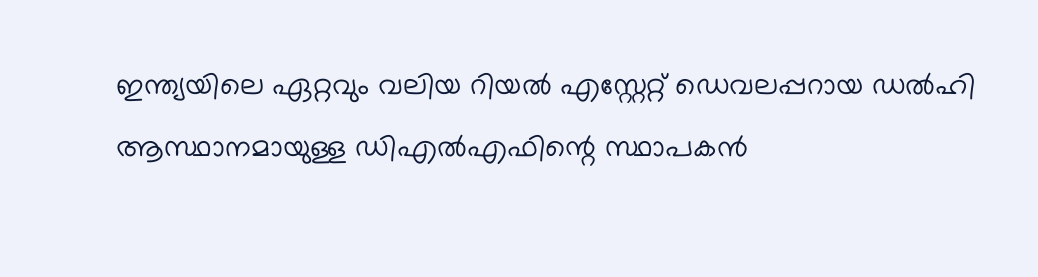ഇന്ത്യയിലെ ഏറ്റവും വലിയ റിയല്‍ എസ്റ്റേറ്റ് ഡെവലപ്പറായ ഡല്‍ഹി ആസ്ഥാനമായുള്ള ഡിഎല്‍എഫിന്റെ സ്ഥാപകന്‍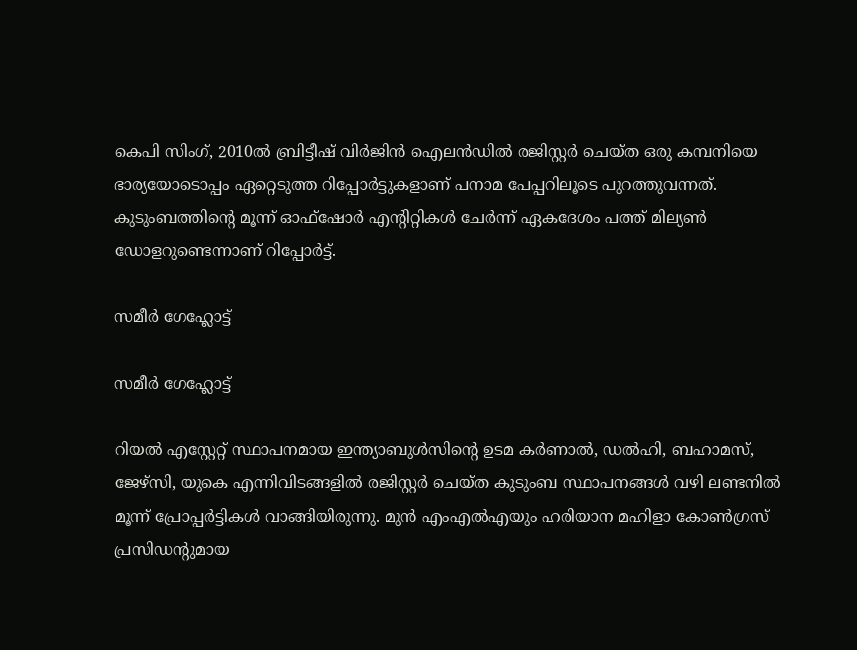കെപി സിംഗ്, 2010ല്‍ ബ്രിട്ടീഷ് വിര്‍ജിന്‍ ഐലന്‍ഡില്‍ രജിസ്റ്റര്‍ ചെയ്ത ഒരു കമ്പനിയെ ഭാര്യയോടൊപ്പം ഏറ്റെടുത്ത റിപ്പോര്‍ട്ടുകളാണ് പനാമ പേപ്പറിലൂടെ പുറത്തുവന്നത്. കുടുംബത്തിന്റെ മൂന്ന് ഓഫ്ഷോര്‍ എന്റിറ്റികള്‍ ചേര്‍ന്ന് ഏകദേശം പത്ത് മില്യണ്‍ ഡോളറുണ്ടെന്നാണ് റിപ്പോര്‍ട്ട്.

സമീര്‍ ഗേഹ്ലോട്ട്

സമീര്‍ ഗേഹ്ലോട്ട്

റിയല്‍ എസ്റ്റേറ്റ് സ്ഥാപനമായ ഇന്ത്യാബുള്‍സിന്റെ ഉടമ കര്‍ണാല്‍, ഡല്‍ഹി, ബഹാമസ്, ജേഴ്സി, യുകെ എന്നിവിടങ്ങളില്‍ രജിസ്റ്റര്‍ ചെയ്ത കുടുംബ സ്ഥാപനങ്ങള്‍ വഴി ലണ്ടനില്‍ മൂന്ന് പ്രോപ്പര്‍ട്ടികള്‍ വാങ്ങിയിരുന്നു. മുന്‍ എംഎല്‍എയും ഹരിയാന മഹിളാ കോണ്‍ഗ്രസ് പ്രസിഡന്റുമായ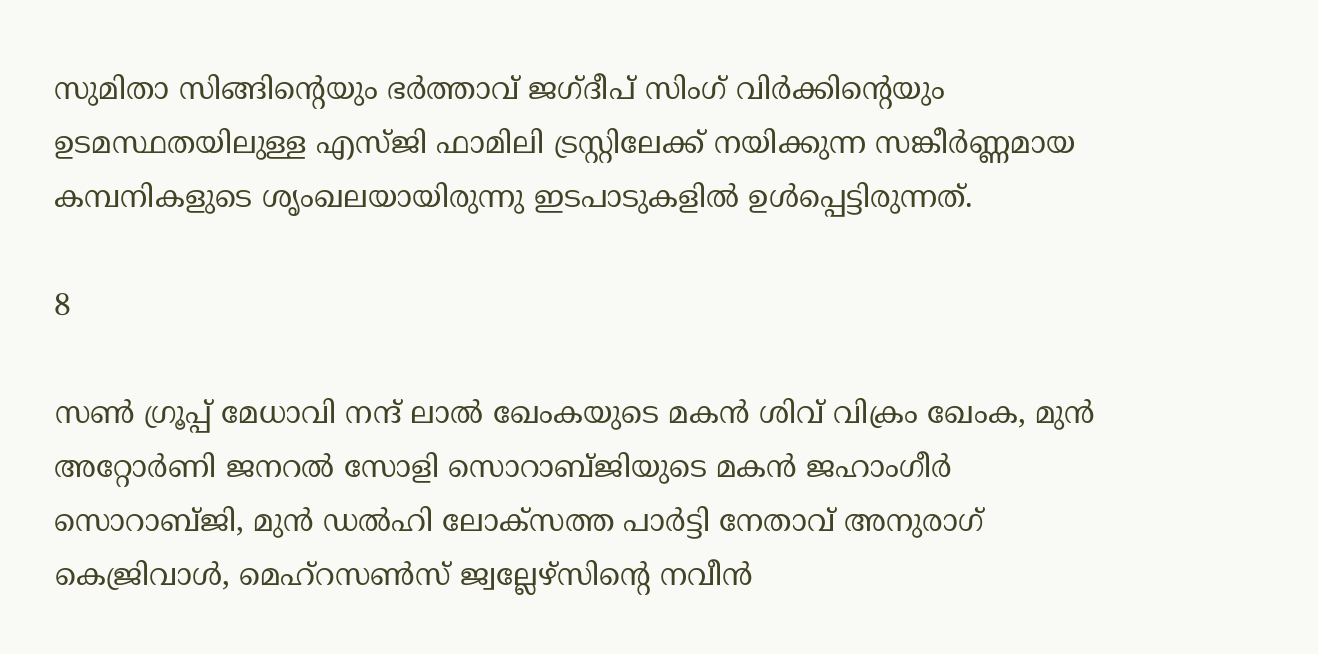സുമിതാ സിങ്ങിന്റെയും ഭര്‍ത്താവ് ജഗ്ദീപ് സിംഗ് വിര്‍ക്കിന്റെയും ഉടമസ്ഥതയിലുള്ള എസ്ജി ഫാമിലി ട്രസ്റ്റിലേക്ക് നയിക്കുന്ന സങ്കീര്‍ണ്ണമായ കമ്പനികളുടെ ശൃംഖലയായിരുന്നു ഇടപാടുകളില്‍ ഉള്‍പ്പെട്ടിരുന്നത്.

8

സണ്‍ ഗ്രൂപ്പ് മേധാവി നന്ദ് ലാല്‍ ഖേംകയുടെ മകന്‍ ശിവ് വിക്രം ഖേംക, മുന്‍ അറ്റോര്‍ണി ജനറല്‍ സോളി സൊറാബ്ജിയുടെ മകന്‍ ജഹാംഗീര്‍ സൊറാബ്ജി, മുന്‍ ഡല്‍ഹി ലോക്സത്ത പാര്‍ട്ടി നേതാവ് അനുരാഗ് കെജ്രിവാള്‍, മെഹ്റസണ്‍സ് ജ്വല്ലേഴ്സിന്റെ നവീന്‍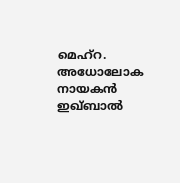മെഹ്റ. അധോലോക നായകന്‍ ഇഖ്ബാല്‍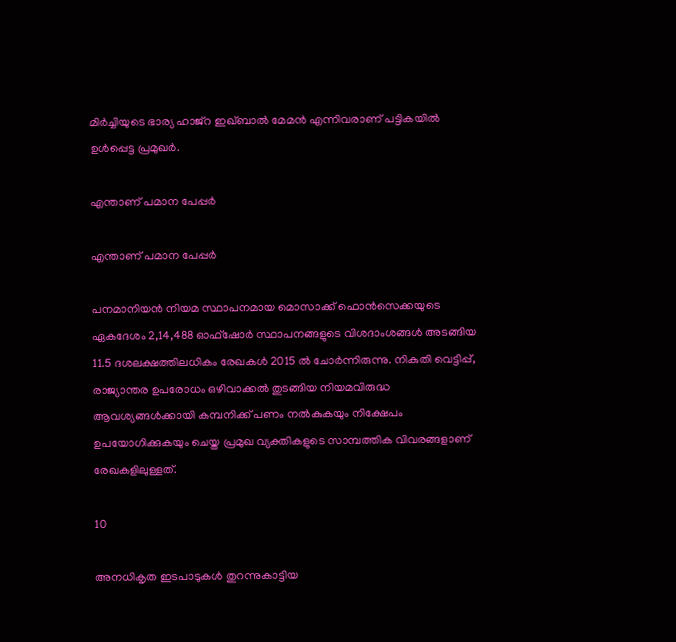മിര്‍ച്ചിയുടെ ഭാര്യ ഹാജ്‌റ ഇഖ്ബാല്‍ മേമന്‍ എന്നിവരാണ് പട്ടികയില്‍ ഉള്‍പ്പെട്ട പ്രമുഖര്‍.

എന്താണ് പമാന പേപ്പര്‍

എന്താണ് പമാന പേപ്പര്‍

പനമാനിയന്‍ നിയമ സ്ഥാപനമായ മൊസാക്ക് ഫൊന്‍സെക്കയുടെ ഏകദേശം 2,14,488 ഓഫ്ഷോര്‍ സ്ഥാപനങ്ങളുടെ വിശദാംശങ്ങള്‍ അടങ്ങിയ 11.5 ദശലക്ഷത്തിലധികം രേഖകള്‍ 2015 ല്‍ ചോര്‍ന്നിരുന്നു. നികുതി വെട്ടിപ്പ്, രാജ്യാന്തര ഉപരോധം ഒഴിവാക്കല്‍ തുടങ്ങിയ നിയമവിരുദ്ധ ആവശ്യങ്ങള്‍ക്കായി കമ്പനിക്ക് പണം നല്‍കുകയും നിക്ഷേപം ഉപയോഗിക്കുകയും ചെയ്ത പ്രമുഖ വ്യക്തികളുടെ സാമ്പത്തിക വിവരങ്ങളാണ് രേഖകളിലുള്ളത്.

10

അനധികൃത ഇടപാടുകള്‍ തുറന്നുകാട്ടിയ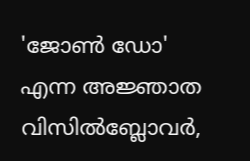'ജോണ്‍ ഡോ' എന്ന അജ്ഞാത വിസില്‍ബ്ലോവര്‍,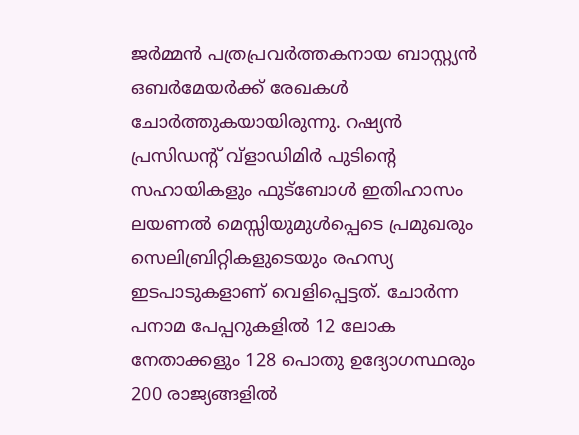ജര്‍മ്മന്‍ പത്രപ്രവര്‍ത്തകനായ ബാസ്റ്റ്യന്‍ ഒബര്‍മേയര്‍ക്ക് രേഖകള്‍ ചോര്‍ത്തുകയായിരുന്നു. റഷ്യന്‍ പ്രസിഡന്റ് വ്ളാഡിമിര്‍ പുടിന്റെ സഹായികളും ഫുട്ബോള്‍ ഇതിഹാസം ലയണല്‍ മെസ്സിയുമുള്‍പ്പെടെ പ്രമുഖരും സെലിബ്രിറ്റികളുടെയും രഹസ്യ ഇടപാടുകളാണ് വെളിപ്പെട്ടത്. ചോര്‍ന്ന പനാമ പേപ്പറുകളില്‍ 12 ലോക നേതാക്കളും 128 പൊതു ഉദ്യോഗസ്ഥരും 200 രാജ്യങ്ങളില്‍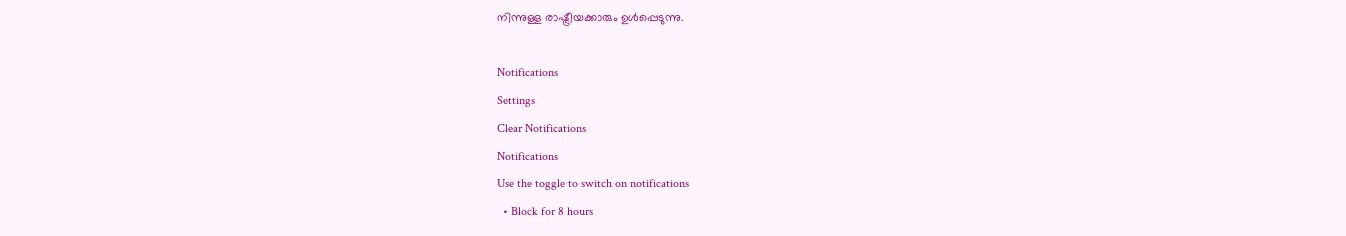നിന്നുള്ള രാഷ്ട്രീയക്കാരും ഉള്‍പ്പെടുന്നു.

Notifications
Settings
Clear Notifications
Notifications
Use the toggle to switch on notifications
  • Block for 8 hours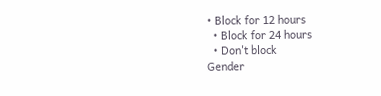• Block for 12 hours
  • Block for 24 hours
  • Don't block
Gender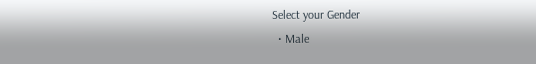Select your Gender
  • Male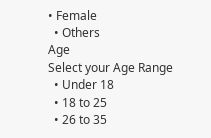• Female
  • Others
Age
Select your Age Range
  • Under 18
  • 18 to 25
  • 26 to 35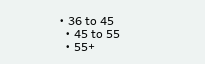• 36 to 45
  • 45 to 55
  • 55+